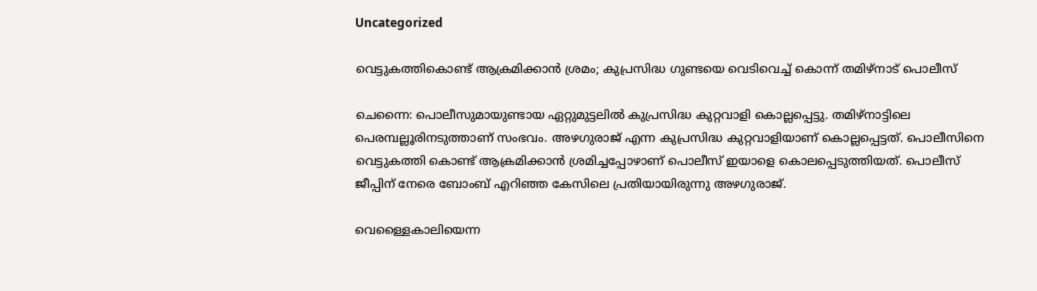Uncategorized

വെട്ടുകത്തികൊണ്ട് ആക്രമിക്കാന്‍ ശ്രമം; കുപ്രസിദ്ധ ഗുണ്ടയെ വെടിവെച്ച് കൊന്ന് തമിഴ്നാട് പൊലീസ്

ചെന്നൈ: പൊലീസുമായുണ്ടായ ഏറ്റുമുട്ടലില്‍ കുപ്രസിദ്ധ കുറ്റവാളി കൊല്ലപ്പെട്ടു. തമിഴ്‌നാട്ടിലെ പെരമ്പല്ലൂരിനടുത്താണ് സംഭവം. അഴഗുരാജ് എന്ന കുപ്രസിദ്ധ കുറ്റവാളിയാണ് കൊല്ലപ്പെട്ടത്. പൊലീസിനെ വെട്ടുകത്തി കൊണ്ട് ആക്രമിക്കാന്‍ ശ്രമിച്ചപ്പോഴാണ് പൊലീസ് ഇയാളെ കൊലപ്പെടുത്തിയത്. പൊലീസ് ജീപ്പിന് നേരെ ബോംബ് എറിഞ്ഞ കേസിലെ പ്രതിയായിരുന്നു അഴഗുരാജ്.

വെള്ളൈകാലിയെന്ന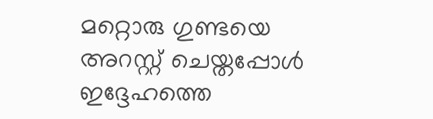മറ്റൊരു ഗുണ്ടയെ അറസ്റ്റ് ചെയ്തപ്പോള്‍ ഇദ്ദേഹത്തെ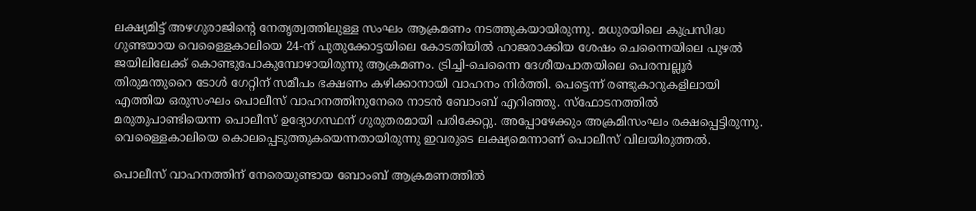ലക്ഷ്യമിട്ട് അഴഗുരാജിന്‍റെ നേതൃത്വത്തിലുള്ള സംഘം ആക്രമണം നടത്തുകയായിരുന്നു. മധുരയിലെ കുപ്രസിദ്ധ ഗുണ്ടയായ വെള്ളൈകാലിയെ 24-ന് പുതുക്കോട്ടയിലെ കോടതിയില്‍ ഹാജരാക്കിയ ശേഷം ചെന്നൈയിലെ പുഴല്‍ ജയിലിലേക്ക് കൊണ്ടുപോകുമ്പോഴായിരുന്നു ആക്രമണം. ട്രിച്ചി-ചെന്നൈ ദേശീയപാതയിലെ പെരമ്പല്ലൂര്‍ തിരുമന്തുറൈ ടോള്‍ ഗേറ്റിന് സമീപം ഭക്ഷണം കഴിക്കാനായി വാഹനം നിര്‍ത്തി. പെട്ടെന്ന് രണ്ടുകാറുകളിലായി എത്തിയ ഒരുസംഘം പൊലീസ് വാഹനത്തിനുനേരെ നാടന്‍ ബോംബ് എറിഞ്ഞു. സ്‌ഫോടനത്തില്‍ മരുതുപാണ്ടിയെന്ന പൊലീസ് ഉദ്യോഗസ്ഥന് ഗുരുതരമായി പരിക്കേറ്റു. അപ്പോഴേക്കും അക്രമിസംഘം രക്ഷപ്പെട്ടിരുന്നു. വെള്ളൈകാലിയെ കൊലപ്പെടുത്തുകയെന്നതായിരുന്നു ഇവരുടെ ലക്ഷ്യമെന്നാണ് പൊലീസ് വിലയിരുത്തൽ.

പൊലീസ് വാഹനത്തിന് നേരെയുണ്ടായ ബോംബ് ആക്രമണത്തില്‍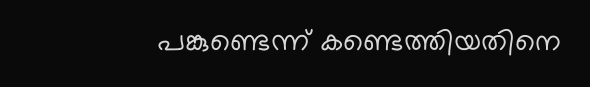പങ്കുണ്ടെന്ന് കണ്ടെത്തിയതിനെ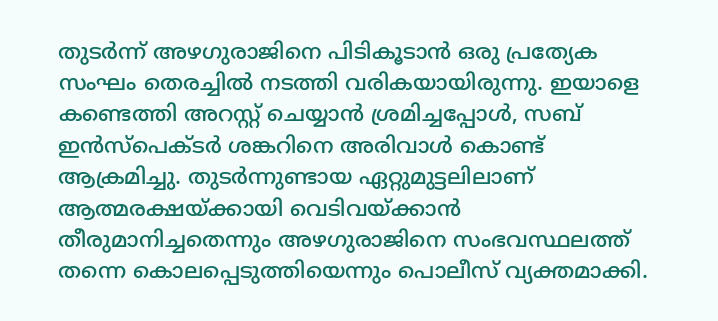തുടര്‍ന്ന് അഴഗുരാജിനെ പിടികൂടാന്‍ ഒരു പ്രത്യേക സംഘം തെരച്ചില്‍ നടത്തി വരികയായിരുന്നു. ഇയാളെ കണ്ടെത്തി അറസ്റ്റ് ചെയ്യാന്‍ ശ്രമിച്ചപ്പോള്‍, സബ് ഇന്‍സ്‌പെക്ടര്‍ ശങ്കറിനെ അരിവാള്‍ കൊണ്ട് ആക്രമിച്ചു. തുടര്‍ന്നുണ്ടായ ഏറ്റുമുട്ടലിലാണ് ആത്മരക്ഷയ്ക്കായി വെടിവയ്ക്കാന്‍ തീരുമാനിച്ചതെന്നും അഴഗുരാജിനെ സംഭവസ്ഥലത്ത് തന്നെ കൊലപ്പെടുത്തിയെന്നും പൊലീസ് വ്യക്തമാക്കി.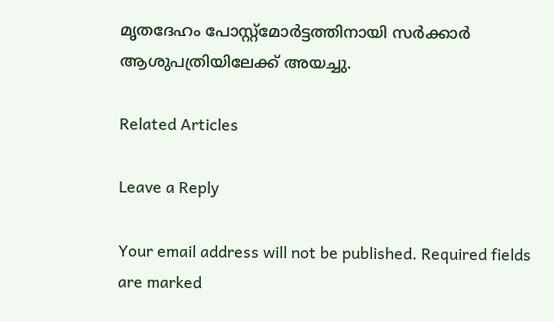മൃതദേഹം പോസ്റ്റ്മോര്‍ട്ടത്തിനായി സര്‍ക്കാര്‍ ആശുപത്രിയിലേക്ക് അയച്ചു.

Related Articles

Leave a Reply

Your email address will not be published. Required fields are marked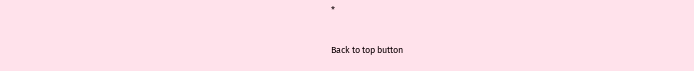*

Back to top button